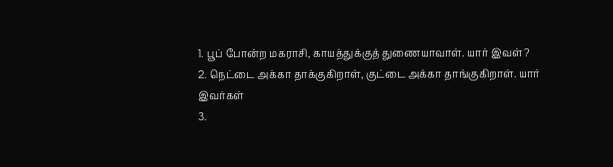1. பூப் போன்ற மகராசி, காயத்துக்குத் துணையாவாள். யார் இவள்?
2. நெட்டை அக்கா தாக்குகிறாள், குட்டை அக்கா தாங்குகிறாள். யார் இவர்கள்
3.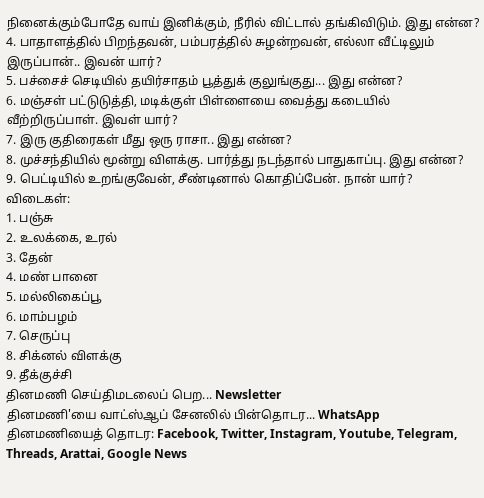நினைக்கும்போதே வாய் இனிக்கும், நீரில் விட்டால் தங்கிவிடும். இது என்ன?
4. பாதாளத்தில் பிறந்தவன், பம்பரத்தில் சுழன்றவன், எல்லா வீட்டிலும் இருப்பான்.. இவன் யார்?
5. பச்சைச் செடியில் தயிர்சாதம் பூத்துக் குலுங்குது... இது என்ன?
6. மஞ்சள் பட்டுடுத்தி, மடிக்குள் பிள்ளையை வைத்து கடையில் வீற்றிருப்பாள். இவள் யார்?
7. இரு குதிரைகள் மீது ஒரு ராசா.. இது என்ன?
8. முச்சந்தியில் மூன்று விளக்கு. பார்த்து நடந்தால் பாதுகாப்பு. இது என்ன?
9. பெட்டியில் உறங்குவேன், சீண்டினால் கொதிப்பேன். நான் யார்?
விடைகள்:
1. பஞ்சு
2. உலக்கை, உரல்
3. தேன்
4. மண் பானை
5. மல்லிகைப்பூ
6. மாம்பழம்
7. செருப்பு
8. சிக்னல் விளக்கு
9. தீக்குச்சி
தினமணி செய்திமடலைப் பெற... Newsletter
தினமணி'யை வாட்ஸ்ஆப் சேனலில் பின்தொடர... WhatsApp
தினமணியைத் தொடர: Facebook, Twitter, Instagram, Youtube, Telegram, Threads, Arattai, Google News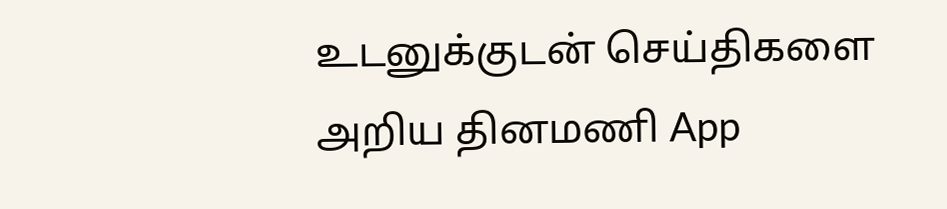உடனுக்குடன் செய்திகளை அறிய தினமணி App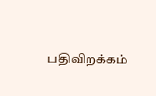பதிவிறக்கம்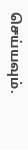செய்யவும்.